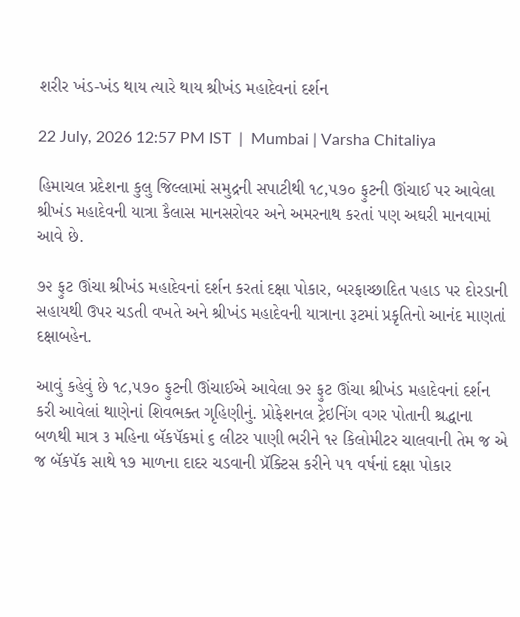શરીર ખંડ-ખંડ થાય ત્યારે થાય શ્રીખંડ મહાદેવનાં દર્શન

22 July, 2026 12:57 PM IST  |  Mumbai | Varsha Chitaliya

હિમાચલ પ્રદેશના કુલુ જિલ્લામાં સમુદ્રની સપાટીથી ૧૮,૫૭૦ ફુટની ઊંચાઈ પર આવેલા શ્રીખંડ મહાદેવની યાત્રા કૈલાસ માનસરોવર અને અમરનાથ કરતાં પણ અઘરી માનવામાં આવે છે.

૭૨ ફુટ ઊંચા શ્રીખંડ મહાદેવનાં દર્શન કરતાં દક્ષા પોકાર, બરફાચ્છાદિત પહાડ પર દોરડાની સહાયથી ઉપર ચડતી વખતે અને શ્રીખંડ મહાદેવની યાત્રાના રૂટમાં પ્રકૃતિનો આનંદ માણતાં દક્ષાબહેન.

આવું કહેવું છે ૧૮,૫૭૦ ફુટની ઊંચાઈએ આવેલા ૭૨ ફુટ ઊંચા શ્રીખંડ મહાદેવનાં દર્શન કરી આવેલાં થાણેનાં શિવભક્ત ગૃહિણીનું. પ્રોફેશનલ ટ્રેઇનિંગ વગર પોતાની શ્રદ્ધાના બળથી માત્ર ૩ મહિના બૅકપૅકમાં ૬ લીટર પાણી ભરીને ૧૨ કિલોમીટર ચાલવાની તેમ જ એ જ બૅકપૅક સાથે ૧૭ માળના દાદર ચડવાની પ્રૅક્ટિસ કરીને ૫૧ વર્ષનાં દક્ષા પોકાર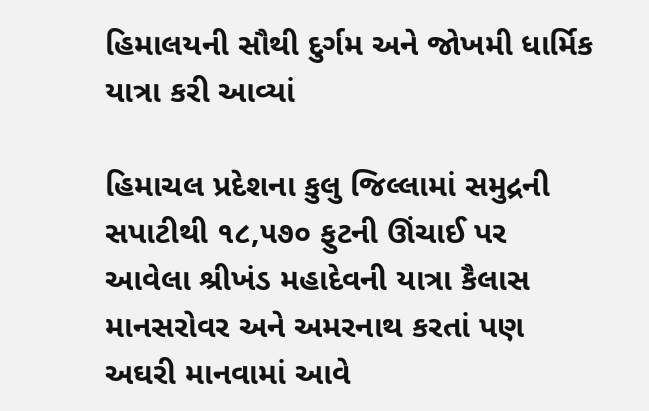હિમાલયની સૌથી દુર્ગમ અને જોખમી ધાર્મિક યાત્રા કરી આવ્યાં

હિમાચલ પ્રદેશના કુલુ જિલ્લામાં સમુદ્રની સપાટીથી ૧૮,૫૭૦ ફુટની ઊંચાઈ પર આવેલા શ્રીખંડ મહાદેવની યાત્રા કૈલાસ માનસરોવર અને અમરનાથ કરતાં પણ અઘરી માનવામાં આવે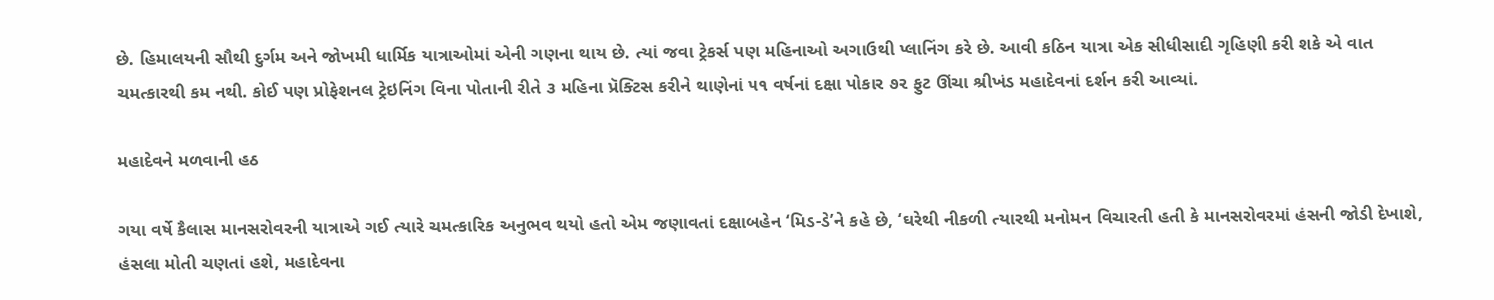છે. હિમાલયની સૌથી દુર્ગમ અને જોખમી ધાર્મિક યાત્રાઓમાં એની ગણના થાય છે. ત્યાં જવા ટ્રેકર્સ પણ મહિનાઓ અગાઉથી પ્લાનિંગ કરે છે. આવી કઠિન યાત્રા એક સીધીસાદી ગૃહિણી કરી શકે એ વાત ચમત્કારથી કમ નથી. કોઈ પણ પ્રોફેશનલ ટ્રેઇનિંગ વિના પોતાની રીતે ૩ મહિના પ્રૅક્ટિસ કરીને થાણેનાં ૫૧ વર્ષનાં દક્ષા પોકાર ૭૨ ફુટ ઊંચા શ્રીખંડ મહાદેવનાં દર્શન કરી આવ્યાં.

મહાદેવને મળવાની હઠ

ગયા વર્ષે કૈલાસ માનસરોવરની યાત્રાએ ગઈ ત્યારે ચમત્કારિક અનુભવ થયો હતો એમ જણાવતાં દક્ષાબહેન ‘મિડ-ડે’ને કહે છે, ‘ઘરેથી નીકળી ત્યારથી મનોમન વિચારતી હતી કે માનસરોવરમાં હંસની જોડી દેખાશે, હંસલા મોતી ચણતાં હશે, મહાદેવના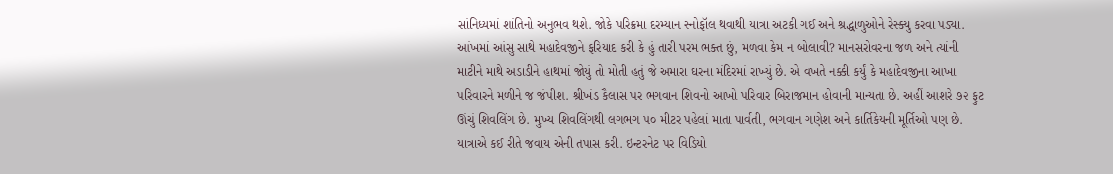સાંનિધ્યમાં શાંતિનો અનુભવ થશે. જોકે પરિક્રમા દરમ્યાન સ્નોફૉલ થવાથી યાત્રા અટકી ગઈ અને શ્રદ્ધાળુઓને રેસ્ક્યુ કરવા પડ્યા. આંખમાં આંસુ સાથે મહાદેવજીને ફરિયાદ કરી કે હું તારી પરમ ભક્ત છું, મળવા કેમ ન બોલાવી? માનસરોવરના જળ અને ત્યાંની માટીને માથે અડાડીને હાથમાં જોયું તો મોતી હતું જે અમારા ઘરના મંદિરમાં રાખ્યું છે. એ વખતે નક્કી કર્યું કે મહાદેવજીના આખા પરિવારને મળીને જ જંપીશ. શ્રીખંડ કૈલાસ પર ભગવાન શિવનો આખો પરિવાર બિરાજમાન હોવાની માન્યતા છે. અહીં આશરે ૭૨ ફુટ ઊંચું શિવલિંગ છે. મુખ્ય શિવલિંગથી લગભગ ૫૦ મીટર પહેલાં માતા પાર્વતી, ભગવાન ગણેશ અને કાર્તિકેયની મૂર્તિઓ પણ છે. યાત્રાએ કઈ રીતે જવાય એની તપાસ કરી. ઇન્ટરનેટ પર વિડિયો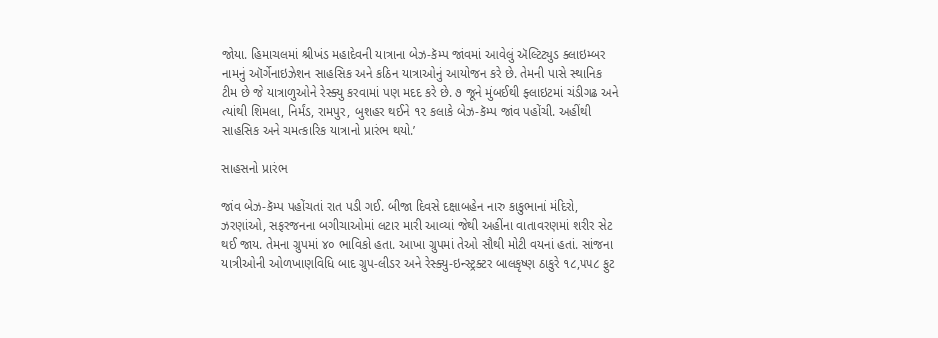જોયા. હિમાચલમાં શ્રીખંડ મહાદેવની યાત્રાના બેઝ-કૅમ્પ જાંવમાં આવેલું ઍલ્ટિટ્યુડ ક્લાઇમ્બર નામનું ઑર્ગેનાઇઝેશન સાહસિક અને કઠિન યાત્રાઓનું આયોજન કરે છે. તેમની પાસે સ્થાનિક ટીમ છે જે યાત્રાળુઓને રેસ્ક્યુ કરવામાં પણ મદદ કરે છે. ૭ જૂને મુંબઈથી ફ્લાઇટમાં ચંડીગઢ અને ત્યાંથી શિમલા, નિર્મંડ, રામપુર, બુશહર થઈને ૧૨ કલાકે બેઝ-કૅમ્પ જાંવ પહોંચી. અહીંથી સાહસિક અને ચમત્કારિક યાત્રાનો પ્રારંભ થયો.’

સાહસનો પ્રારંભ

જાંવ બેઝ-કૅમ્પ પહોંચતાં રાત પડી ગઈ. બીજા દિવસે દક્ષાબહેન નારુ કાકુભાનાં મંદિરો, ઝરણાંઓ, સફરજનના બગીચાઓમાં લટાર મારી આવ્યાં જેથી અહીંના વાતાવરણમાં શરીર સેટ થઈ જાય. તેમના ગ્રુપમાં ૪૦ ભાવિકો હતા. આખા ગ્રુપમાં તેઓ સૌથી મોટી વયનાં હતાં. સાંજના યાત્રીઓની ઓળખાણવિધિ બાદ ગ્રુપ-લીડર અને રેસ્ક્યુ-ઇન્સ્ટ્રક્ટર બાલકૃષ્ણ ઠાકુરે ૧૮,૫૫૮ ફુટ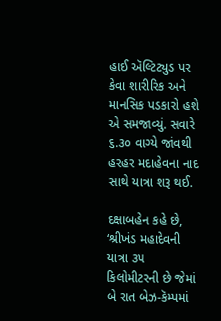હાઈ ઍલ્ટિટ્યુડ પર કેવા શારીરિક અને માનસિક પડકારો હશે એ સમજાવ્યું. સવારે ૬.૩૦ વાગ્યે જાંવથી હરહર મદાહેવના નાદ સાથે યાત્રા શરૂ થઈ.

દક્ષાબહેન કહે છે, ‘શ્રીખંડ મહાદેવની યાત્રા ૩૫ કિલોમીટરની છે જેમાં બે રાત બેઝ-કૅમ્પમાં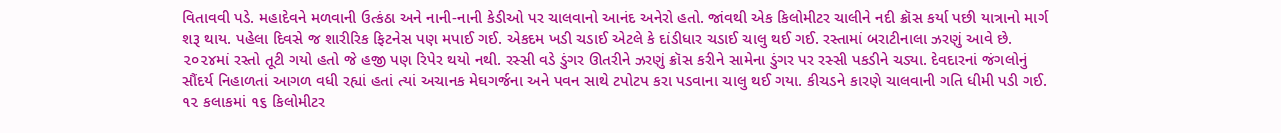વિતાવવી પડે. મહાદેવને મળવાની ઉત્કંઠા અને નાની-નાની કેડીઓ પર ચાલવાનો આનંદ અનેરો હતો. જાંવથી એક કિલોમીટર ચાલીને નદી ક્રૉસ કર્યા પછી યાત્રાનો માર્ગ શરૂ થાય. પહેલા દિવસે જ શારીરિક ફિટનેસ પણ મપાઈ ગઈ. એકદમ ખડી ચડાઈ એટલે કે દાંડીધાર ચડાઈ ચાલુ થઈ ગઈ. રસ્તામાં બરાટીનાલા ઝરણું આવે છે. ૨૦૨૪માં રસ્તો તૂટી ગયો હતો જે હજી પણ રિપેર થયો નથી. રસ્સી વડે ડુંગર ઊતરીને ઝરણું ક્રૉસ કરીને સામેના ડુંગર પર રસ્સી પકડીને ચડ્યા. દેવદારનાં જંગલોનું સૌંદર્ય નિહાળતાં આગળ વધી રહ્યાં હતાં ત્યાં અચાનક મેઘગર્જના અને પવન સાથે ટપોટપ કરા પડવાના ચાલુ થઈ ગયા. કીચડને કારણે ચાલવાની ગતિ ધીમી પડી ગઈ. ૧૨ કલાકમાં ૧૬ કિલોમીટર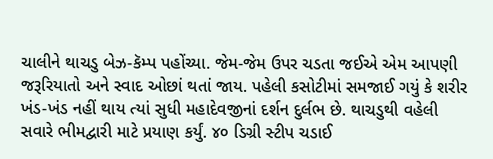ચાલીને થાચડુ બેઝ-કૅમ્પ પહોંચ્યા. જેમ-જેમ ઉપર ચડતા જઈએ એમ આપણી જરૂરિયાતો અને સ્વાદ ઓછાં થતાં જાય. પહેલી કસોટીમાં સમજાઈ ગયું કે શરીર ખંડ-ખંડ નહીં થાય ત્યાં સુધી મહાદેવજીનાં દર્શન દુર્લભ છે. થાચડુથી વહેલી સવારે ભીમદ્વારી માટે પ્રયાણ કર્યું. ૪૦ ડિગ્રી સ્ટીપ ચડાઈ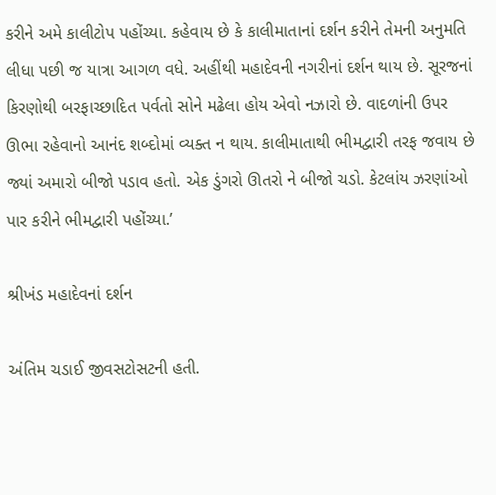કરીને અમે કાલીટોપ પહોંચ્યા. કહેવાય છે કે કાલીમાતાનાં દર્શન કરીને તેમની અનુમતિ લીધા પછી જ યાત્રા આગળ વધે. અહીંથી મહાદેવની નગરીનાં દર્શન થાય છે. સૂરજનાં કિરણોથી બરફાચ્છાદિત પર્વતો સોને મઢેલા હોય એવો નઝારો છે. વાદળાંની ઉપર ઊભા રહેવાનો આનંદ શબ્દોમાં વ્યક્ત ન થાય. કાલીમાતાથી ભીમદ્વારી તરફ જવાય છે જ્યાં અમારો બીજો પડાવ હતો. એક ડુંગરો ઊતરો ને બીજો ચડો. કેટલાંય ઝરણાંઓ પાર કરીને ભીમદ્વારી પહોંચ્યા.’

શ્રીખંડ મહાદેવનાં દર્શન

અંતિમ ચડાઈ જીવસટોસટની હતી.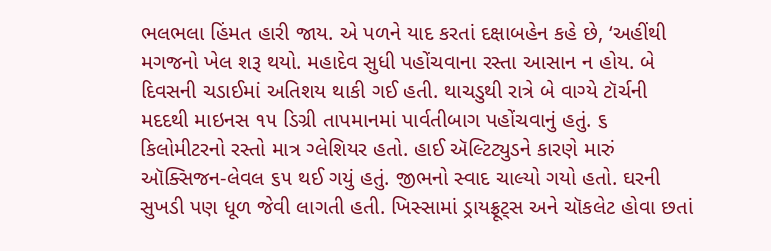ભલભલા હિંમત હારી જાય. એ પળને યાદ કરતાં દક્ષાબહેન કહે છે, ‘અહીંથી મગજનો ખેલ શરૂ થયો. મહાદેવ સુધી પહોંચવાના રસ્તા આસાન ન હોય. બે દિવસની ચડાઈમાં અતિશય થાકી ગઈ હતી. થાચડુથી રાત્રે બે વાગ્યે ટૉર્ચની મદદથી માઇનસ ૧૫ ડિગ્રી તાપમાનમાં પાર્વતીબાગ પહોંચવાનું હતું. ૬ કિલોમીટરનો રસ્તો માત્ર ગ્લેશિયર હતો. હાઈ ઍલ્ટિટ્યુડને કારણે મારું ઑક્સિજન-લેવલ ૬૫ થઈ ગયું હતું. જીભનો સ્વાદ ચાલ્યો ગયો હતો. ઘરની સુખડી પણ ધૂળ જેવી લાગતી હતી. ખિસ્સામાં ડ્રાયફ્રૂટ્સ અને ચૉકલેટ હોવા છતાં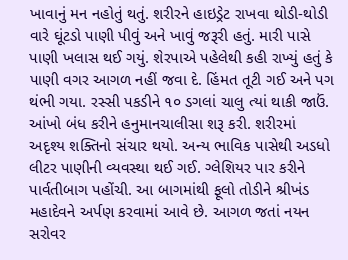ખાવાનું મન નહોતું થતું. શરીરને હાઇડ્રેટ રાખવા થોડી-થોડી વારે ઘૂંટડો પાણી પીવું અને ખાવું જરૂરી હતું. મારી પાસે પાણી ખલાસ થઈ ગયું. શેરપાએ પહેલેથી કહી રાખ્યું હતું કે પાણી વગર આગળ નહીં જવા દે. હિંમત તૂટી ગઈ અને પગ થંભી ગયા. રસ્સી પકડીને ૧૦ ડગલાં ચાલુ ત્યાં થાકી જાઉં. આંખો બંધ કરીને હનુમાનચાલીસા શરૂ કરી. શરીરમાં અદૃશ્ય શક્તિનો સંચાર થયો. અન્ય ભાવિક પાસેથી અડધો લીટર પાણીની વ્યવસ્થા થઈ ગઈ. ગ્લેશિયર પાર કરીને પાર્વતીબાગ પહોંચી. આ બાગમાંથી ફૂલો તોડીને શ્રીખંડ મહાદેવને અર્પણ કરવામાં આવે છે. આગળ જતાં નયન સરોવર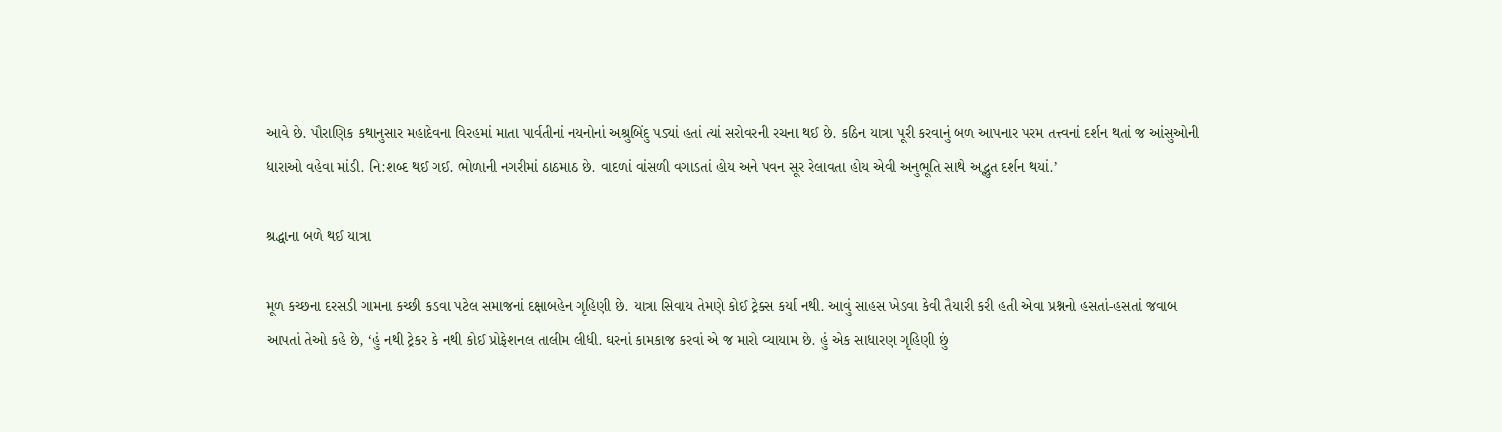આવે છે. પૌરાણિક કથાનુસાર મહાદેવના વિરહમાં માતા પાર્વતીનાં નયનોનાં અશ્રુબિંદુ પડ્યાં હતાં ત્યાં સરોવરની રચના થઈ છે. કઠિન યાત્રા પૂરી કરવાનું બળ આપનાર પરમ તત્ત્વનાં દર્શન થતાં જ આંસુઓની ધારાઓ વહેવા માંડી. નિ:શબ્દ થઈ ગઈ. ભોળાની નગરીમાં ઠાઠમાઠ છે. વાદળાં વાંસળી વગાડતાં હોય અને પવન સૂર રેલાવતા હોય એવી અનુભૂતિ સાથે અદ્ભુત દર્શન થયાં.’

શ્રદ્ધાના બળે થઈ યાત્રા

મૂળ કચ્છના દરસડી ગામના કચ્છી કડવા પટેલ સમાજનાં દક્ષાબહેન ગૃહિણી છે. યાત્રા સિવાય તેમણે કોઈ ટ્રેક્સ કર્યા નથી. આવું સાહસ ખેડવા કેવી તૈયારી કરી હતી એવા પ્રશ્નનો હસતાં-હસતાં જવાબ આપતાં તેઓ કહે છે, ‘હું નથી ટ્રેકર કે નથી કોઈ પ્રોફેશનલ તાલીમ લીધી. ઘરનાં કામકાજ કરવાં એ જ મારો વ્યાયામ છે. હું એક સાધારણ ગૃહિણી છું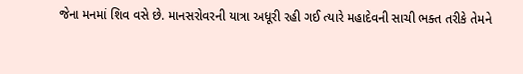જેના મનમાં શિવ વસે છે. માનસરોવરની યાત્રા અધૂરી રહી ગઈ ત્યારે મહાદેવની સાચી ભક્ત તરીકે તેમને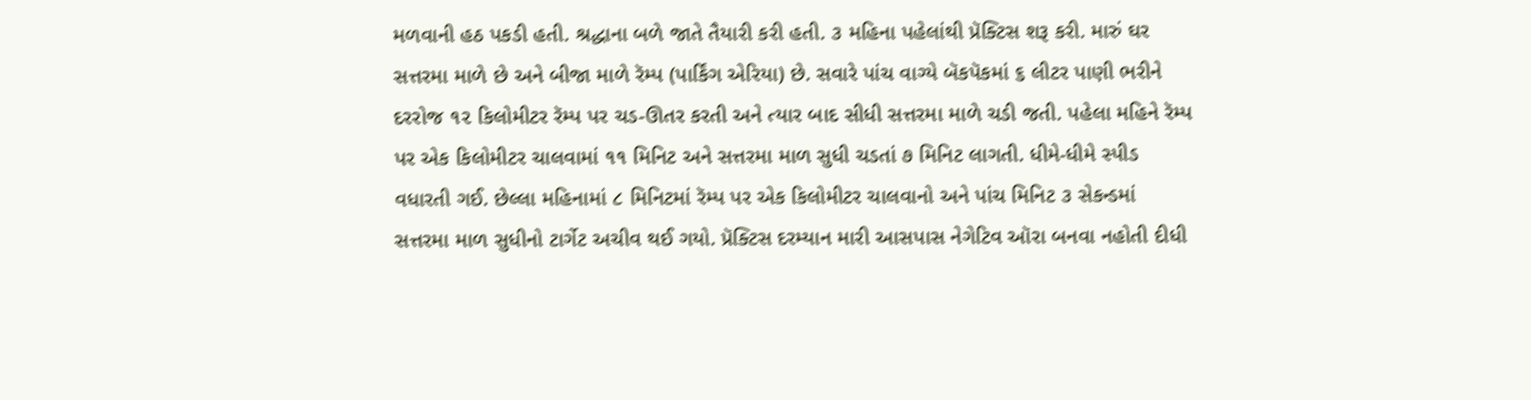મળવાની હઠ પકડી હતી. શ્રદ્ધાના બળે જાતે તૈયારી કરી હતી. ૩ મહિના પહેલાંથી પ્રૅક્ટિસ શરૂ કરી. મારું ઘર સત્તરમા માળે છે અને બીજા માળે રૅમ્પ (પાર્કિંગ એરિયા) છે. સવારે પાંચ વાગ્યે બૅકપૅકમાં ૬ લીટર પાણી ભરીને દરરોજ ૧૨ કિલોમીટર રૅમ્પ પર ચડ-ઊતર કરતી અને ત્યાર બાદ સીધી સત્તરમા માળે ચડી જતી. પહેલા મહિને રૅમ્પ પર એક કિલોમીટર ચાલવામાં ૧૧ મિનિટ અને સત્તરમા માળ સુધી ચડતાં ૭ મિનિટ લાગતી. ધીમે-ધીમે સ્પીડ વધારતી ગઈ. છેલ્લા મહિનામાં ૮ મિનિટમાં રૅમ્પ પર એક કિલોમીટર ચાલવાનો અને પાંચ મિનિટ ૩ સેકન્ડમાં સત્તરમા માળ સુધીનો ટાર્ગેટ અચીવ થઈ ગયો. પ્રૅક્ટિસ દરમ્યાન મારી આસપાસ નેગેટિવ ઑરા બનવા નહોતી દીધી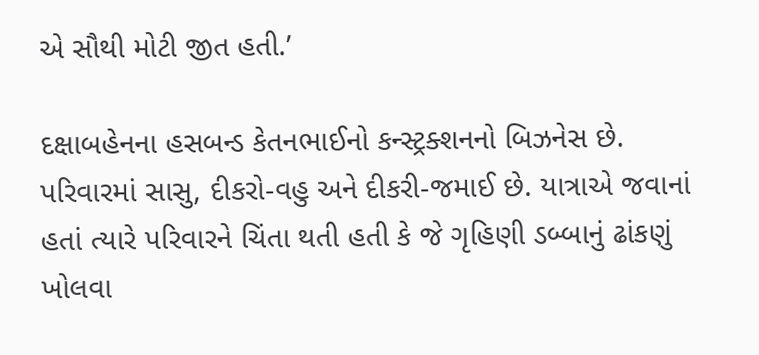એ સૌથી મોટી જીત હતી.’

દક્ષાબહેનના હસબન્ડ કેતનભાઈનો કન્સ્ટ્રક્શનનો બિઝનેસ છે. પરિવારમાં સાસુ, દીકરો-વહુ અને દીકરી-જમાઈ છે. યાત્રાએ જવાનાં હતાં ત્યારે પરિવારને ચિંતા થતી હતી કે જે ગૃહિણી ડબ્બાનું ઢાંકણું ખોલવા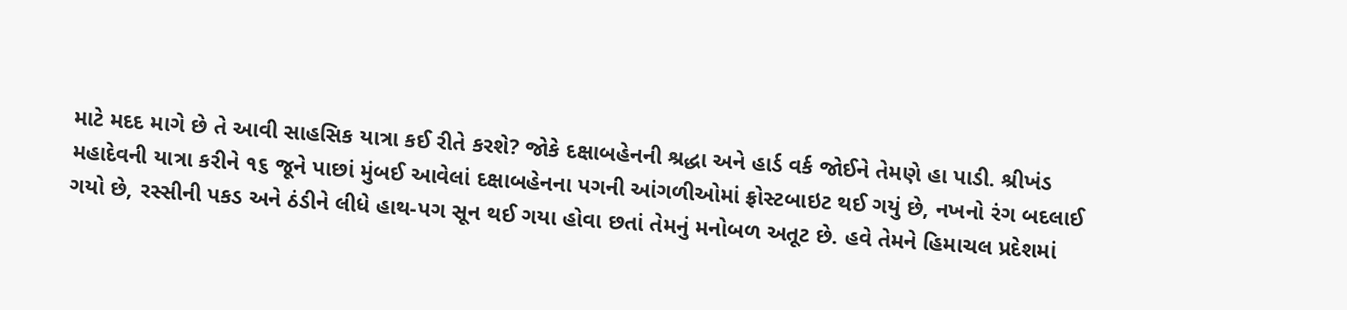માટે મદદ માગે છે તે આવી સાહસિક યાત્રા કઈ રીતે કરશે? જોકે દક્ષાબહેનની શ્રદ્ધા અને હાર્ડ વર્ક જોઈને તેમણે હા પાડી. શ્રીખંડ મહાદેવની યાત્રા કરીને ૧૬ જૂને પાછાં મુંબઈ આવેલાં દક્ષાબહેનના પગની આંગળીઓમાં ફ્રોસ્ટબાઇટ થઈ ગયું છે, નખનો રંગ બદલાઈ ગયો છે, રસ્સીની પકડ અને ઠંડીને લીધે હાથ-પગ સૂન થઈ ગયા હોવા છતાં તેમનું મનોબળ અતૂટ છે. હવે તેમને હિમાચલ પ્રદેશમાં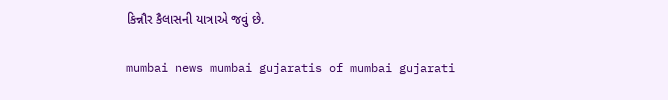કિન્નૌર કૈલાસની યાત્રાએ જવું છે.

mumbai news mumbai gujaratis of mumbai gujarati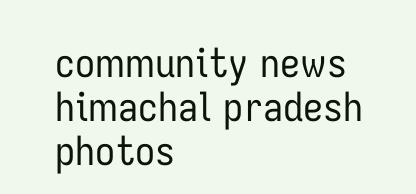community news himachal pradesh photos